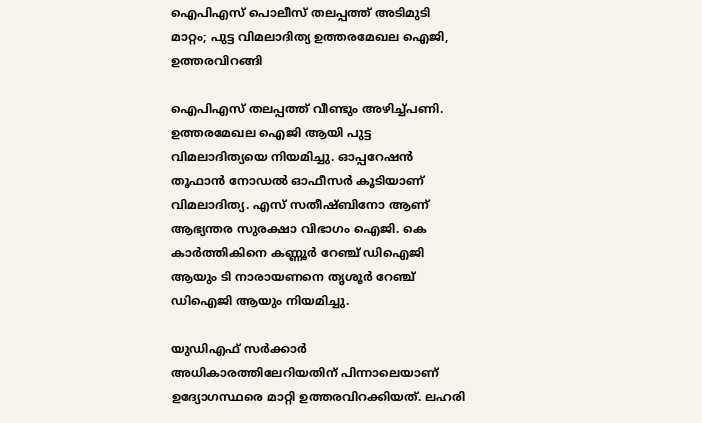ഐപിഎസ് പൊലീസ് തലപ്പത്ത് അടിമുടി മാറ്റം; പുട്ട വിമലാദിത്യ ഉത്തരമേഖല ഐജി, ഉത്തരവിറങ്ങി

ഐപിഎസ് തലപ്പത്ത് വീണ്ടും അഴിച്ച്പണി. ഉത്തരമേഖല ഐജി ആയി പുട്ട വിമലാദിത്യയെ നിയമിച്ചു. ഓപ്പറേഷന്‍ തൂഫാന്‍ നോഡല്‍ ഓഫീസര്‍ കൂടിയാണ് വിമലാദിത്യ. എസ് സതീഷ്ബിനോ ആണ് ആഭ്യന്തര സുരക്ഷാ വിഭാഗം ഐജി. കെ കാര്‍ത്തികിനെ കണ്ണൂര്‍ റേഞ്ച് ഡിഐജി ആയും ടി നാരായണനെ തൃശൂര്‍ റേഞ്ച് ഡിഐജി ആയും നിയമിച്ചു.

യുഡിഎഫ് സർക്കാർ അധികാരത്തിലേറിയതിന് പിന്നാലെയാണ് ഉദ്യോഗസ്ഥരെ മാറ്റി ഉത്തരവിറക്കിയത്. ലഹരി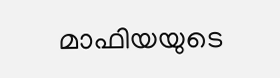മാഫിയയുടെ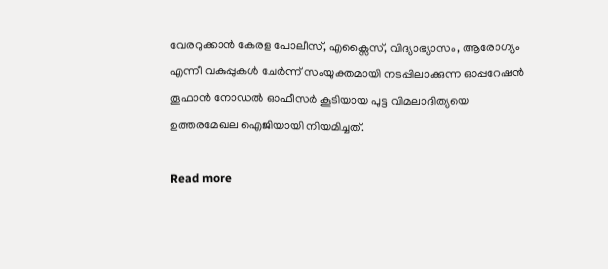വേരറുക്കാൻ കേരള പോലീസ്, എക്സൈസ്, വിദ്യാഭ്യാസം, ആരോഗ്യം എന്നീ വകുപ്പുകൾ ചേർന്ന് സംയുക്തമായി നടപ്പിലാക്കുന്ന ഓപ്പറേഷൻ തൂഫാൻ നോഡൽ ഓഫീസർ കൂടിയായ പുട്ട വിമലാദിത്യയെ ഉത്തരമേഖല ഐജിയായി നിയമിച്ചത്.

Read more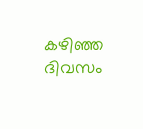കഴിഞ്ഞ ദിവസം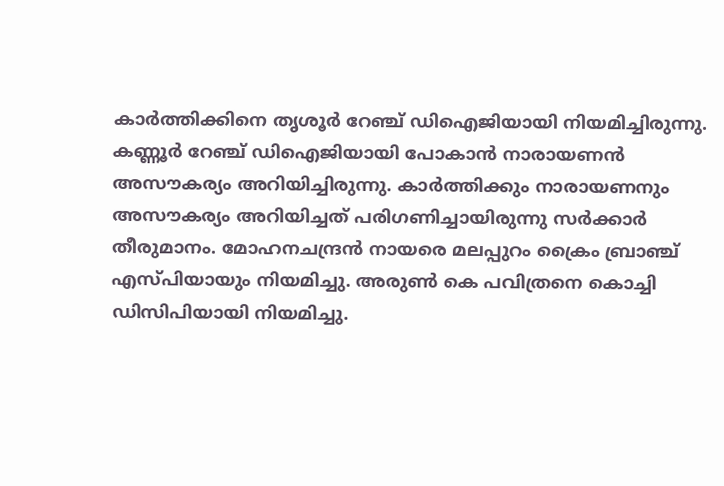കാര്‍ത്തിക്കിനെ തൃശൂര്‍ റേഞ്ച് ഡിഐജിയായി നിയമിച്ചിരുന്നു. കണ്ണൂര്‍ റേഞ്ച് ഡിഐജിയായി പോകാന്‍ നാരായണന്‍ അസൗകര്യം അറിയിച്ചിരുന്നു. കാര്‍ത്തിക്കും നാരായണനും അസൗകര്യം അറിയിച്ചത് പരിഗണിച്ചായിരുന്നു സര്‍ക്കാര്‍ തീരുമാനം. മോഹനചന്ദ്രന്‍ നായരെ മലപ്പുറം ക്രൈം ബ്രാഞ്ച് എസ്പിയായും നിയമിച്ചു. അരുണ്‍ കെ പവിത്രനെ കൊച്ചി ഡിസിപിയായി നിയമിച്ചു.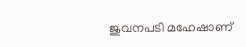ജുവനപടി മഹേഷാണ്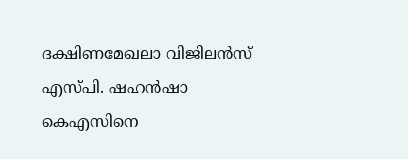ദക്ഷിണമേഖലാ വിജിലന്‍സ് എസ്പി. ഷഹന്‍ഷാ കെഎസിനെ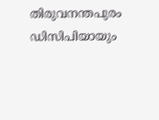തിരുവനന്തപുരം ഡിസിപിയായും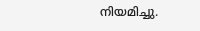നിയമിച്ചു.